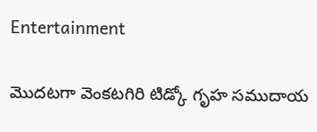Entertainment

మొదటగా వెంకటగిరి టిడ్కో గృహ సముదాయ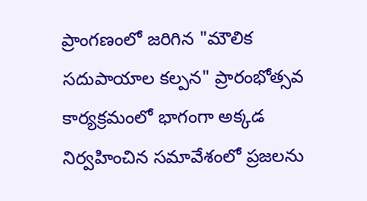ప్రాంగణంలో జరిగిన "మౌలిక సదుపాయాల కల్పన" ప్రారంభోత్సవ కార్యక్రమంలో భాగంగా అక్కడ నిర్వహించిన సమావేశంలో ప్రజలను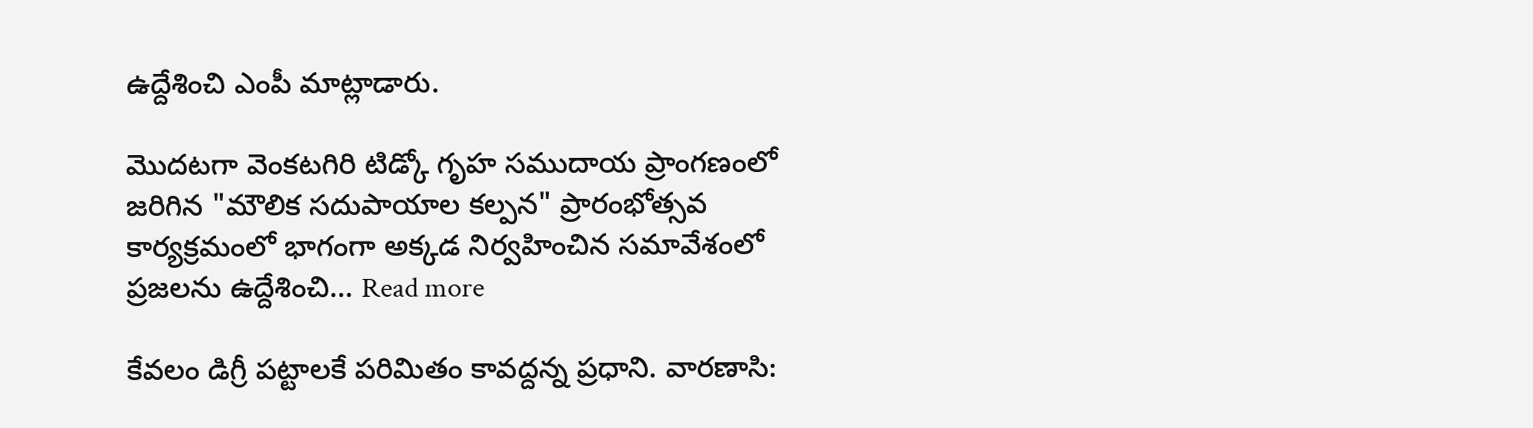ఉద్దేశించి ఎంపీ మాట్లాడారు.

మొదటగా వెంకటగిరి టిడ్కో గృహ సముదాయ ప్రాంగణంలో జరిగిన "మౌలిక సదుపాయాల కల్పన" ప్రారంభోత్సవ కార్యక్రమంలో భాగంగా అక్కడ నిర్వహించిన సమావేశంలో ప్రజలను ఉద్దేశించి… Read more

కేవలం డిగ్రీ పట్టాలకే పరిమితం కావద్దన్న ప్రధాని. వారణాసి: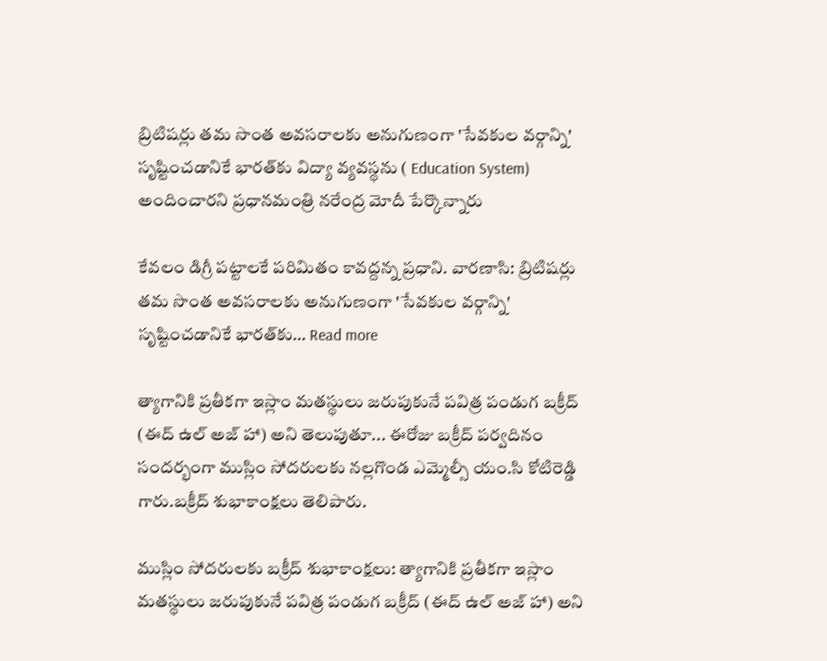బ్రిటిషర్లు తమ సొంత అవసరాలకు అనుగుణంగా 'సేవకుల వర్గాన్ని' సృష్టించడానికే భారత్‌కు విద్యా వ్యవస్థను ( Education System) అందించారని ప్రధానమంత్రి నరేంద్ర మోదీ పేర్కొన్నారు

కేవలం డిగ్రీ పట్టాలకే పరిమితం కావద్దన్న ప్రధాని. వారణాసి: బ్రిటిషర్లు తమ సొంత అవసరాలకు అనుగుణంగా 'సేవకుల వర్గాన్ని' సృష్టించడానికే భారత్‌కు… Read more

త్యాగానికి ప్రతీకగా ఇస్లాం మతస్థులు జరుపుకునే పవిత్ర పండుగ బక్రీద్ (ఈద్ ఉల్ అజ్ హా) అని తెలుపుతూ... ఈరోజు బక్రీద్ పర్వదినం సందర్భంగా ముస్లిం సోదరులకు నల్లగొండ ఎమ్మెల్సీ యం.సి కోటిరెడ్డి గారు.బక్రీద్ శుభాకాంక్షలు తెలిపారు.

ముస్లిం సోదరులకు బక్రీద్ శుభాకాంక్షలు: త్యాగానికి ప్రతీకగా ఇస్లాం మతస్థులు జరుపుకునే పవిత్ర పండుగ బక్రీద్ (ఈద్ ఉల్ అజ్ హా) అని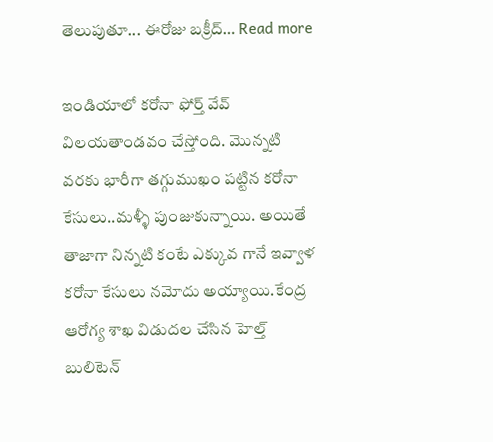తెలుపుతూ... ఈరోజు బక్రీద్… Read more

ఇండియాలో కరోనా ఫోర్త్ వేవ్ విలయతాండవం చేస్తోంది. మొన్నటి వరకు భారీగా తగ్గుముఖం పట్టిన కరోనా కేసులు..మళ్ళీ పుంజుకున్నాయి. అయితే తాజాగా నిన్నటి కంటే ఎక్కువ గానే ఇవ్వాళ కరోనా కేసులు నమోదు అయ్యాయి.కేంద్ర ఆరోగ్య శాఖ విడుదల చేసిన హెల్త్‌ బులిటెన్‌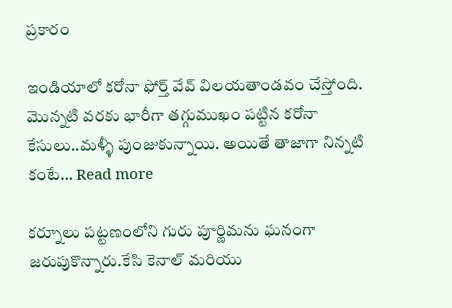ప్రకారం

ఇండియాలో కరోనా ఫోర్త్ వేవ్ విలయతాండవం చేస్తోంది. మొన్నటి వరకు భారీగా తగ్గుముఖం పట్టిన కరోనా కేసులు..మళ్ళీ పుంజుకున్నాయి. అయితే తాజాగా నిన్నటి కంటే… Read more

కర్నూలు పట్టణంలోని గురు పూర్ణిమను ఘనంగా జరుపుకొన్నారు.కేసి కెనాల్ మరియు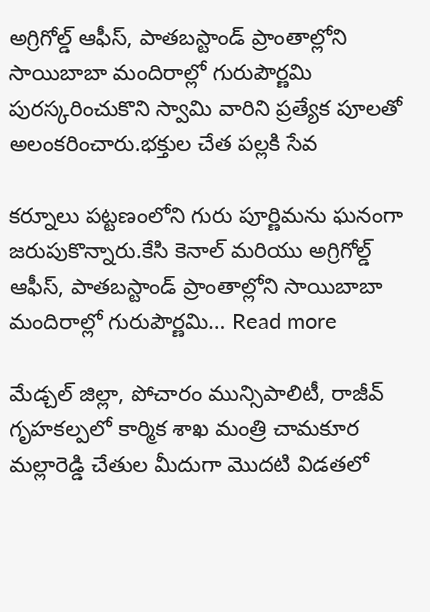అగ్రిగోల్డ్ ఆఫీస్, పాతబస్టాండ్ ప్రాంతాల్లోని సాయిబాబా మందిరాల్లో గురుపౌర్ణమి పురస్కరించుకొని స్వామి వారిని ప్రత్యేక పూలతో అలంకరించారు.భక్తుల చేత పల్లకి సేవ

కర్నూలు పట్టణంలోని గురు పూర్ణిమను ఘనంగా జరుపుకొన్నారు.కేసి కెనాల్ మరియు అగ్రిగోల్డ్ ఆఫీస్, పాతబస్టాండ్ ప్రాంతాల్లోని సాయిబాబా మందిరాల్లో గురుపౌర్ణమి… Read more

మేడ్చల్ జిల్లా, పోచారం మున్సిపాలిటీ, రాజీవ్ గృహకల్పలో కార్మిక శాఖ మంత్రి చామకూర మల్లారెడ్డి చేతుల మీదుగా మొదటి విడతలో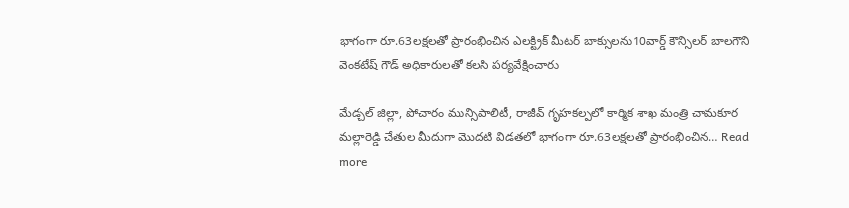భాగంగా రూ.63లక్షలతో ప్రారంభించిన ఎలక్ట్రిక్ మీటర్ బాక్సులను10వార్డ్ కౌన్సిలర్ బాలగౌని వెంకటేష్ గౌడ్ అధికారులతో కలసి పర్యవేక్షించారు

మేడ్చల్ జిల్లా, పోచారం మున్సిపాలిటీ, రాజీవ్ గృహకల్పలో కార్మిక శాఖ మంత్రి చామకూర మల్లారెడ్డి చేతుల మీదుగా మొదటి విడతలో భాగంగా రూ.63లక్షలతో ప్రారంభించిన… Read more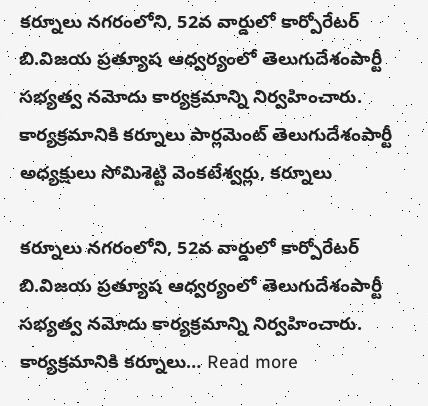కర్నూలు నగరంలోని, 52వ వార్డులో కార్పోరేటర్ బి.విజయ ప్రత్యూష ఆధ్వర్యంలో తెలుగుదేశంపార్టీ సభ్యత్వ నమోదు కార్యక్రమాన్ని నిర్వహించారు. కార్యక్రమానికి కర్నూలు పార్లమెంట్ తెలుగుదేశంపార్టీ అధ్యక్షులు సోమిశెట్టి వెంకటేశ్వర్లు, కర్నూలు

కర్నూలు నగరంలోని, 52వ వార్డులో కార్పోరేటర్ బి.విజయ ప్రత్యూష ఆధ్వర్యంలో తెలుగుదేశంపార్టీ సభ్యత్వ నమోదు కార్యక్రమాన్ని నిర్వహించారు. కార్యక్రమానికి కర్నూలు… Read more